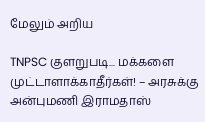மேலும் அறிய

TNPSC குளறுபடி... மக்களை முட்டாளாக்காதீர்கள்! – அரசுக்கு அன்புமணி இராமதாஸ்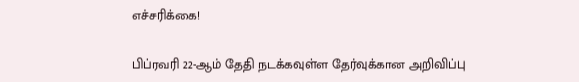எச்சரிக்கை!

பிப்ரவரி 22-ஆம் தேதி நடக்கவுள்ள தேர்வுக்கான அறிவிப்பு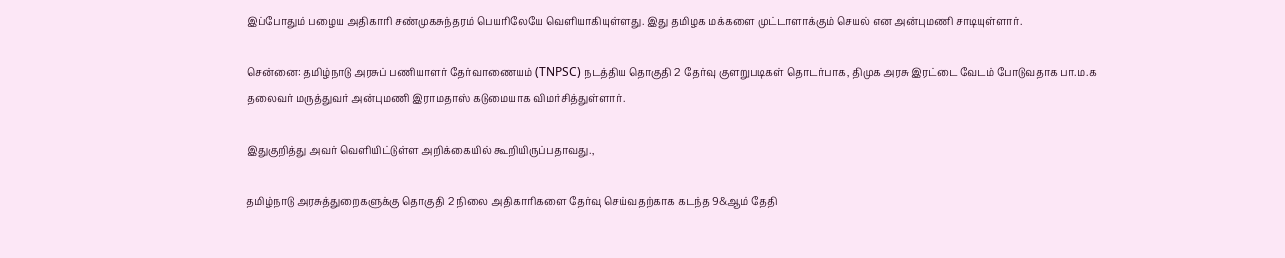இப்போதும் பழைய அதிகாரி சண்முகசுந்தரம் பெயரிலேயே வெளியாகியுள்ளது. இது தமிழக மக்களை முட்டாளாக்கும் செயல் என அன்புமணி சாடியுள்ளார்.

சென்னை: தமிழ்நாடு அரசுப் பணியாளர் தேர்வாணையம் (TNPSC) நடத்திய தொகுதி 2 தேர்வு குளறுபடிகள் தொடர்பாக, திமுக அரசு இரட்டை வேடம் போடுவதாக பா.ம.க தலைவர் மருத்துவர் அன்புமணி இராமதாஸ் கடுமையாக விமர்சித்துள்ளார்.

இதுகுறித்து அவர் வெளியிட்டுள்ள அறிக்கையில் கூறியிருப்பதாவது.,

தமிழ்நாடு அரசுத்துறைகளுக்கு தொகுதி 2 நிலை அதிகாரிகளை தேர்வு செய்வதற்காக கடந்த 9&ஆம் தேதி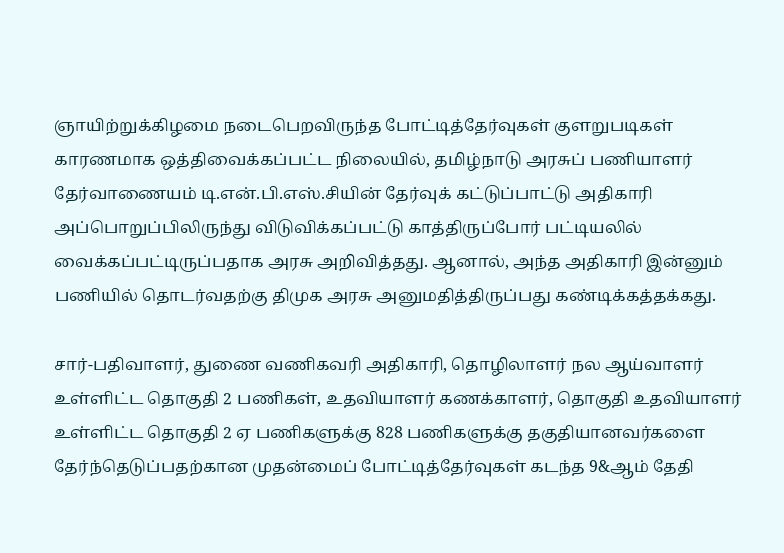ஞாயிற்றுக்கிழமை நடைபெறவிருந்த போட்டித்தேர்வுகள் குளறுபடிகள் காரணமாக ஒத்திவைக்கப்பட்ட நிலையில், தமிழ்நாடு அரசுப் பணியாளர் தேர்வாணையம் டி.என்.பி.எஸ்.சியின் தேர்வுக் கட்டுப்பாட்டு அதிகாரி அப்பொறுப்பிலிருந்து விடுவிக்கப்பட்டு காத்திருப்போர் பட்டியலில் வைக்கப்பட்டிருப்பதாக அரசு அறிவித்தது. ஆனால், அந்த அதிகாரி இன்னும் பணியில் தொடர்வதற்கு திமுக அரசு அனுமதித்திருப்பது கண்டிக்கத்தக்கது.

சார்-பதிவாளர், துணை வணிகவரி அதிகாரி, தொழிலாளர் நல ஆய்வாளர் உள்ளிட்ட தொகுதி 2 பணிகள், உதவியாளர் கணக்காளர், தொகுதி உதவியாளர் உள்ளிட்ட தொகுதி 2 ஏ பணிகளுக்கு 828 பணிகளுக்கு தகுதியானவர்களை தேர்ந்தெடுப்பதற்கான முதன்மைப் போட்டித்தேர்வுகள் கடந்த 9&ஆம் தேதி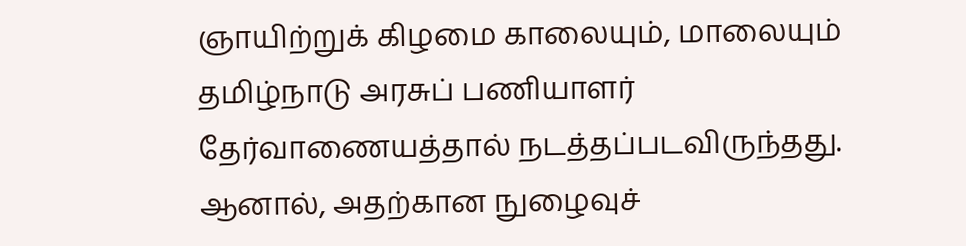ஞாயிற்றுக் கிழமை காலையும், மாலையும் தமிழ்நாடு அரசுப் பணியாளர் தேர்வாணையத்தால் நடத்தப்படவிருந்தது. ஆனால், அதற்கான நுழைவுச்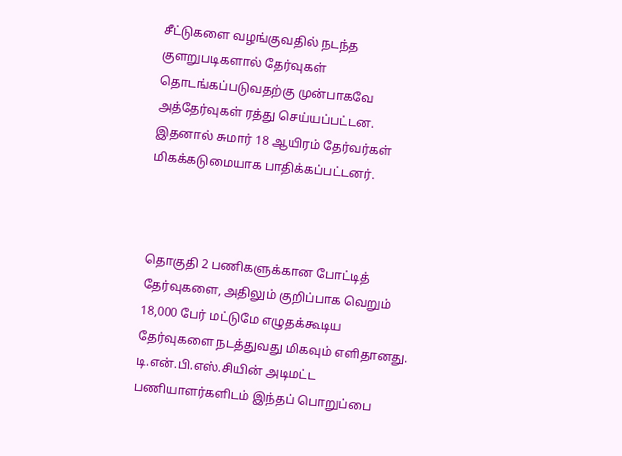சீட்டுகளை வழங்குவதில் நடந்த குளறுபடிகளால் தேர்வுகள் தொடங்கப்படுவதற்கு முன்பாகவே அத்தேர்வுகள் ரத்து செய்யப்பட்டன. இதனால் சுமார் 18 ஆயிரம் தேர்வர்கள் மிகக்கடுமையாக பாதிக்கப்பட்டனர்.



தொகுதி 2 பணிகளுக்கான போட்டித் தேர்வுகளை, அதிலும் குறிப்பாக வெறும் 18,000 பேர் மட்டுமே எழுதக்கூடிய தேர்வுகளை நடத்துவது மிகவும் எளிதானது. டி.என்.பி.எஸ்.சியின் அடிமட்ட பணியாளர்களிடம் இந்தப் பொறுப்பை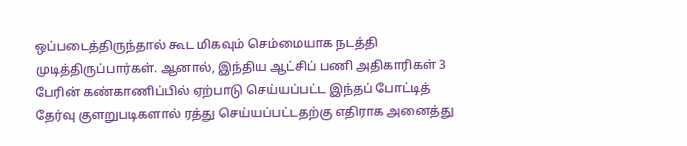ஒப்படைத்திருந்தால் கூட மிகவும் செம்மையாக நடத்தி முடித்திருப்பார்கள். ஆனால், இந்திய ஆட்சிப் பணி அதிகாரிகள் 3 பேரின் கண்காணிப்பில் ஏற்பாடு செய்யப்பட்ட இந்தப் போட்டித் தேர்வு குளறுபடிகளால் ரத்து செய்யப்பட்டதற்கு எதிராக அனைத்து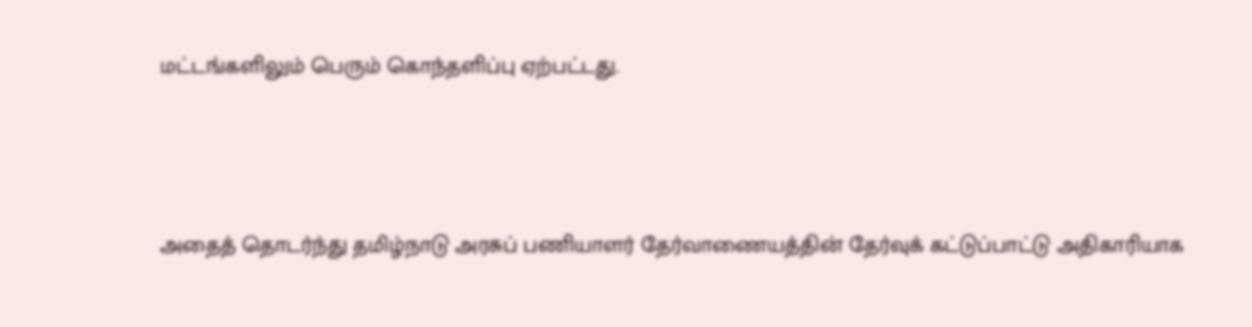மட்டங்களிலும் பெரும் கொந்தளிப்பு ஏற்பட்டது.



அதைத் தொடர்ந்து தமிழ்நாடு அரசுப் பணியாளர் தேர்வாணையத்தின் தேர்வுக் கட்டுப்பாட்டு அதிகாரியாக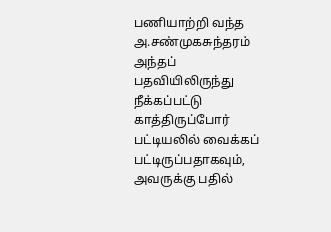பணியாற்றி வந்த அ.சண்முகசுந்தரம் அந்தப் பதவியிலிருந்து நீக்கப்பட்டு காத்திருப்போர் பட்டியலில் வைக்கப் பட்டிருப்பதாகவும், அவருக்கு பதில்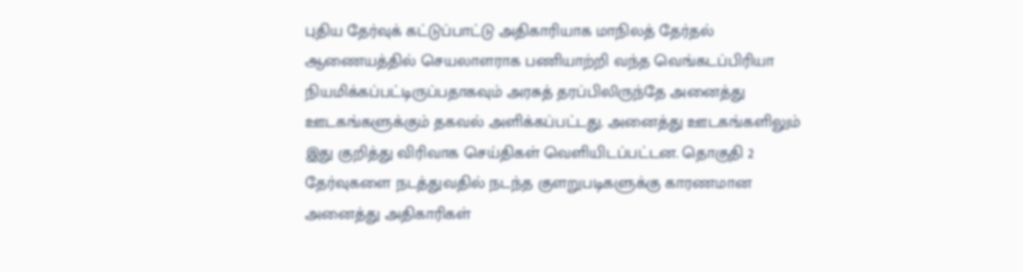புதிய தேர்வுக் கட்டுப்பாட்டு அதிகாரியாக மாநிலத் தேர்தல் ஆணையத்தில் செயலாளராக பணியாற்றி வந்த வெங்கடப்பிரியா நியமிக்கப்பட்டிருப்பதாகவும் அரசுத் தரப்பிலிருந்தே அனைத்து ஊடகங்களுக்கும் தகவல் அளிக்கப்பட்டது. அனைத்து ஊடகங்களிலும் இது குறித்து விரிவாக செய்திகள் வெளியிடப்பட்டன. தொகுதி 2 தேர்வுகளை நடத்துவதில் நடந்த குளறுபடிகளுக்கு காரணமான அனைத்து அதிகாரிகள்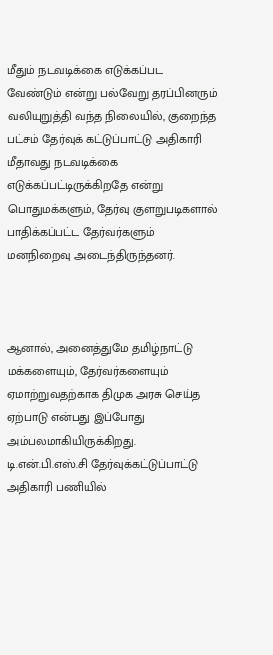மீதும் நடவடிக்கை எடுக்கப்பட வேண்டும் என்று பல்வேறு தரப்பினரும் வலியுறுத்தி வந்த நிலையில், குறைந்த பட்சம் தேர்வுக் கட்டுப்பாட்டு அதிகாரி மீதாவது நடவடிக்கை எடுக்கப்பட்டிருக்கிறதே என்று பொதுமக்களும், தேர்வு குளறுபடிகளால் பாதிக்கப்பட்ட தேர்வர்களும் மனநிறைவு அடைந்திருந்தனர்.



ஆனால், அனைத்துமே தமிழ்நாட்டு மக்களையும், தேர்வர்களையும் ஏமாற்றுவதற்காக திமுக அரசு செய்த ஏற்பாடு என்பது இப்போது அம்பலமாகியிருக்கிறது. டி.என்.பி.எஸ்.சி தேர்வுக்கட்டுப்பாட்டு அதிகாரி பணியில்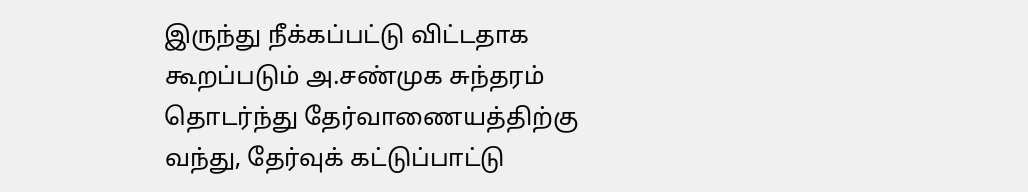இருந்து நீக்கப்பட்டு விட்டதாக கூறப்படும் அ.சண்முக சுந்தரம் தொடர்ந்து தேர்வாணையத்திற்கு வந்து, தேர்வுக் கட்டுப்பாட்டு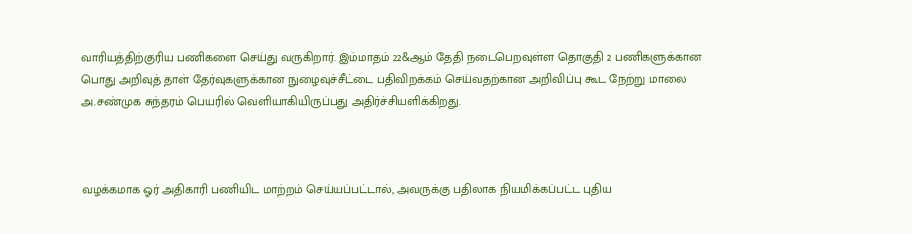வாரியத்திற்குரிய பணிகளை செய்து வருகிறார். இம்மாதம் 22&ஆம் தேதி நடைபெறவுள்ள தொகுதி 2 பணிகளுக்கான பொது அறிவுத் தாள் தேர்வுகளுக்கான நுழைவுச்சீட்டை பதிவிறக்கம் செய்வதற்கான அறிவிப்பு கூட நேற்று மாலை அ.சண்முக சுந்தரம் பெயரில் வெளியாகியிருப்பது அதிர்ச்சியளிக்கிறது.



வழக்கமாக ஓர் அதிகாரி பணியிட மாற்றம் செய்யப்பட்டால், அவருக்கு பதிலாக நியமிக்கப்பட்ட புதிய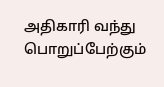அதிகாரி வந்து பொறுப்பேற்கும்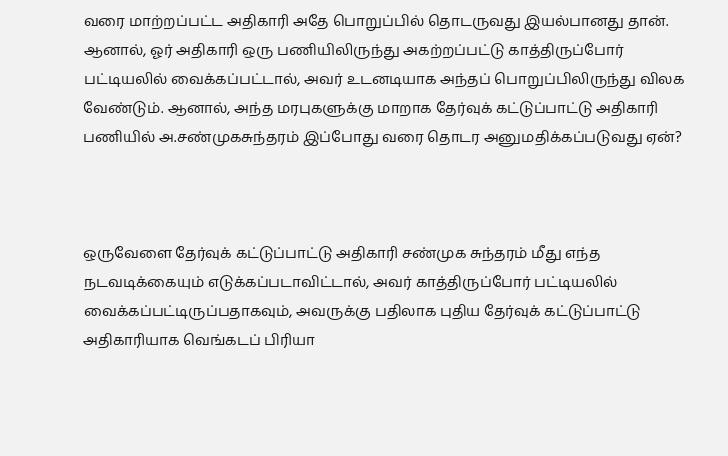வரை மாற்றப்பட்ட அதிகாரி அதே பொறுப்பில் தொடருவது இயல்பானது தான். ஆனால், ஓர் அதிகாரி ஒரு பணியிலிருந்து அகற்றப்பட்டு காத்திருப்போர் பட்டியலில் வைக்கப்பட்டால், அவர் உடனடியாக அந்தப் பொறுப்பிலிருந்து விலக வேண்டும். ஆனால், அந்த மரபுகளுக்கு மாறாக தேர்வுக் கட்டுப்பாட்டு அதிகாரி பணியில் அ.சண்முகசுந்தரம் இப்போது வரை தொடர அனுமதிக்கப்படுவது ஏன்?



ஒருவேளை தேர்வுக் கட்டுப்பாட்டு அதிகாரி சண்முக சுந்தரம் மீது எந்த நடவடிக்கையும் எடுக்கப்படாவிட்டால், அவர் காத்திருப்போர் பட்டியலில் வைக்கப்பட்டிருப்பதாகவும், அவருக்கு பதிலாக புதிய தேர்வுக் கட்டுப்பாட்டு அதிகாரியாக வெங்கடப் பிரியா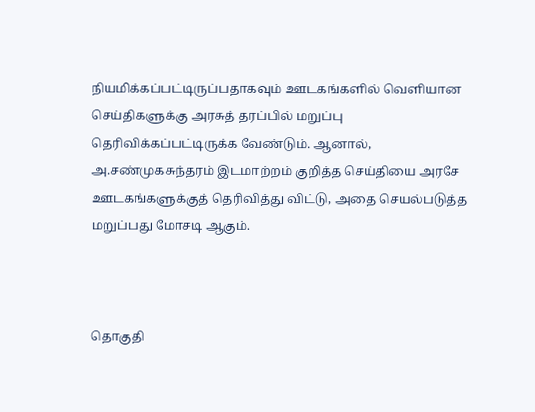நியமிக்கப்பட்டிருப்பதாகவும் ஊடகங்களில் வெளியான செய்திகளுக்கு அரசுத் தரப்பில் மறுப்பு தெரிவிக்கப்பட்டிருக்க வேண்டும். ஆனால், அ.சண்முகசுந்தரம் இடமாற்றம் குறித்த செய்தியை அரசே ஊடகங்களுக்குத் தெரிவித்து விட்டு, அதை செயல்படுத்த மறுப்பது மோசடி ஆகும்.



தொகுதி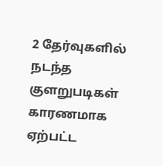2 தேர்வுகளில் நடந்த குளறுபடிகள் காரணமாக ஏற்பட்ட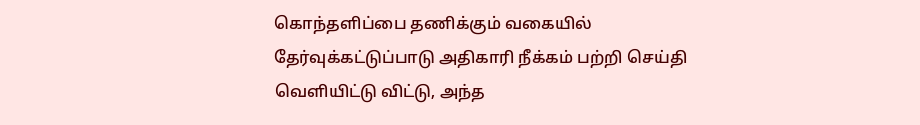கொந்தளிப்பை தணிக்கும் வகையில் தேர்வுக்கட்டுப்பாடு அதிகாரி நீக்கம் பற்றி செய்தி வெளியிட்டு விட்டு, அந்த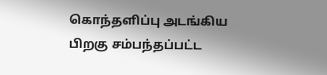கொந்தளிப்பு அடங்கிய பிறகு சம்பந்தப்பட்ட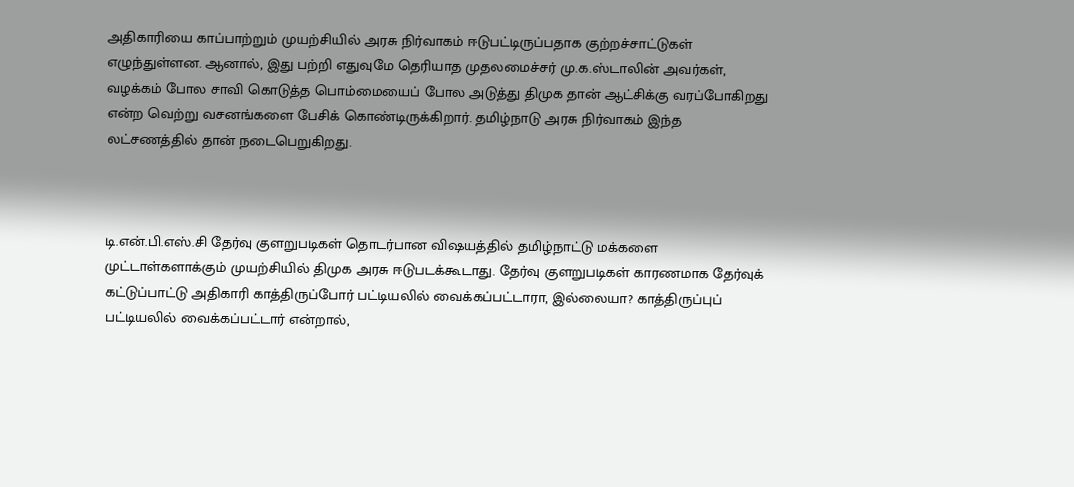அதிகாரியை காப்பாற்றும் முயற்சியில் அரசு நிர்வாகம் ஈடுபட்டிருப்பதாக குற்றச்சாட்டுகள் எழுந்துள்ளன. ஆனால், இது பற்றி எதுவுமே தெரியாத முதலமைச்சர் மு.க.ஸ்டாலின் அவர்கள், வழக்கம் போல சாவி கொடுத்த பொம்மையைப் போல அடுத்து திமுக தான் ஆட்சிக்கு வரப்போகிறது என்ற வெற்று வசனங்களை பேசிக் கொண்டிருக்கிறார். தமிழ்நாடு அரசு நிர்வாகம் இந்த லட்சணத்தில் தான் நடைபெறுகிறது.



டி.என்.பி.எஸ்.சி தேர்வு குளறுபடிகள் தொடர்பான விஷயத்தில் தமிழ்நாட்டு மக்களை முட்டாள்களாக்கும் முயற்சியில் திமுக அரசு ஈடுபடக்கூடாது. தேர்வு குளறுபடிகள் காரணமாக தேர்வுக் கட்டுப்பாட்டு அதிகாரி காத்திருப்போர் பட்டியலில் வைக்கப்பட்டாரா, இல்லையா? காத்திருப்புப் பட்டியலில் வைக்கப்பட்டார் என்றால்,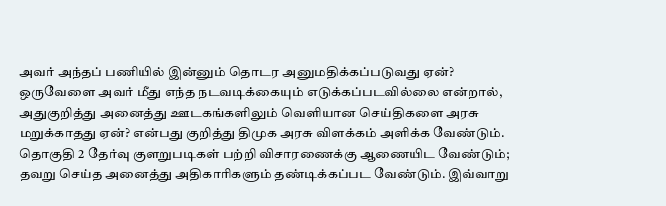அவர் அந்தப் பணியில் இன்னும் தொடர அனுமதிக்கப்படுவது ஏன்? ஒருவேளை அவர் மீது எந்த நடவடிக்கையும் எடுக்கப்படவில்லை என்றால், அதுகுறித்து அனைத்து ஊடகங்களிலும் வெளியான செய்திகளை அரசு மறுக்காதது ஏன்? என்பது குறித்து திமுக அரசு விளக்கம் அளிக்க வேண்டும். தொகுதி 2 தேர்வு குளறுபடிகள் பற்றி விசாரணைக்கு ஆணையிட வேண்டும்; தவறு செய்த அனைத்து அதிகாரிகளும் தண்டிக்கப்பட வேண்டும். இவ்வாறு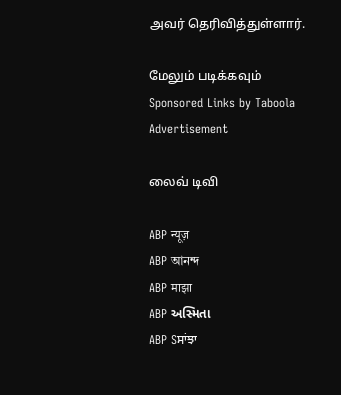அவர் தெரிவித்துள்ளார்.

மேலும் படிக்கவும்
Sponsored Links by Taboola
Advertisement

லைவ் டிவி

ABP न्यूज़
ABP আনন্দ
ABP माझा
ABP અસ્મિતા
ABP Sਸਾਂਝਾ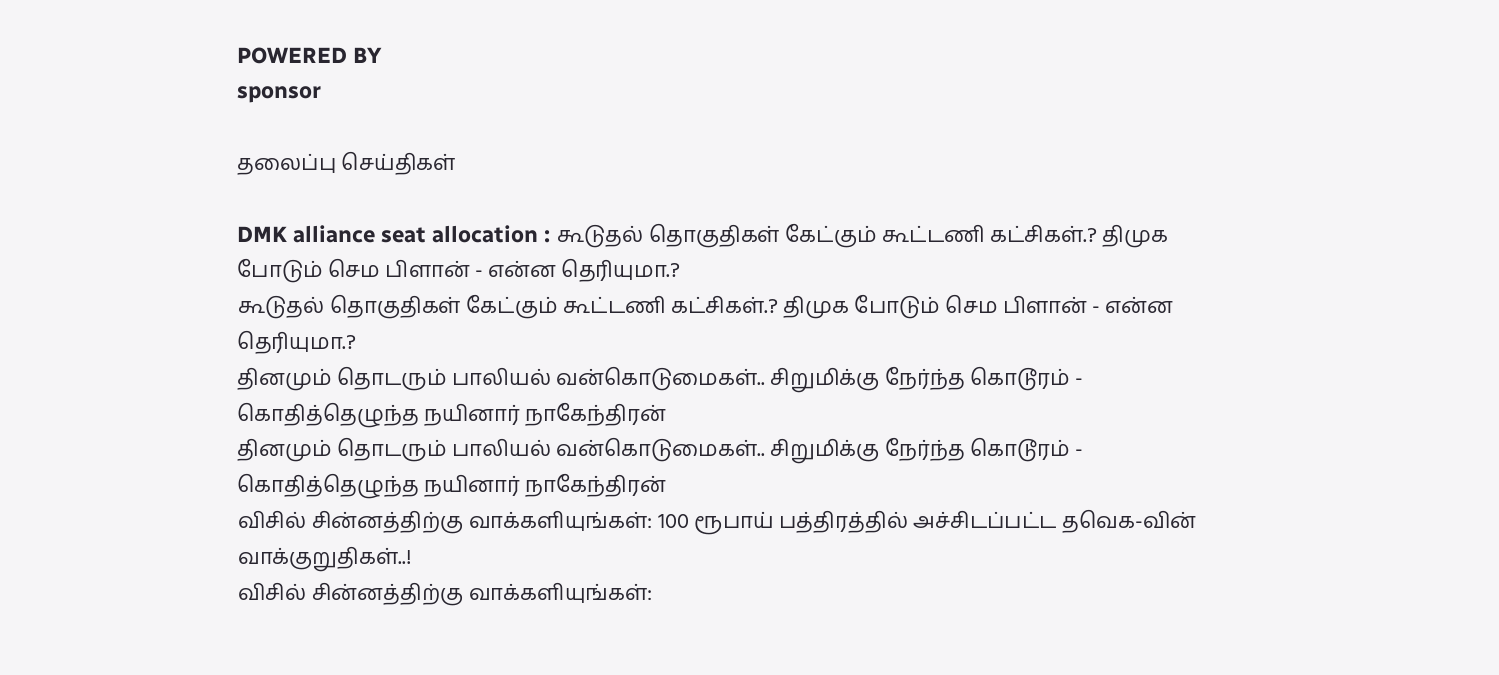POWERED BY
sponsor

தலைப்பு செய்திகள்

DMK alliance seat allocation : கூடுதல் தொகுதிகள் கேட்கும் கூட்டணி கட்சிகள்.? திமுக போடும் செம பிளான் - என்ன தெரியுமா.?
கூடுதல் தொகுதிகள் கேட்கும் கூட்டணி கட்சிகள்.? திமுக போடும் செம பிளான் - என்ன தெரியுமா.?
தினமும் தொடரும் பாலியல் வன்கொடுமைகள்.. சிறுமிக்கு நேர்ந்த கொடூரம் - கொதித்தெழுந்த நயினார் நாகேந்திரன்
தினமும் தொடரும் பாலியல் வன்கொடுமைகள்.. சிறுமிக்கு நேர்ந்த கொடூரம் - கொதித்தெழுந்த நயினார் நாகேந்திரன்
விசில் சின்னத்திற்கு வாக்களியுங்கள்: 100 ரூபாய் பத்திரத்தில் அச்சிடப்பட்ட தவெக-வின் வாக்குறுதிகள்..!
விசில் சின்னத்திற்கு வாக்களியுங்கள்: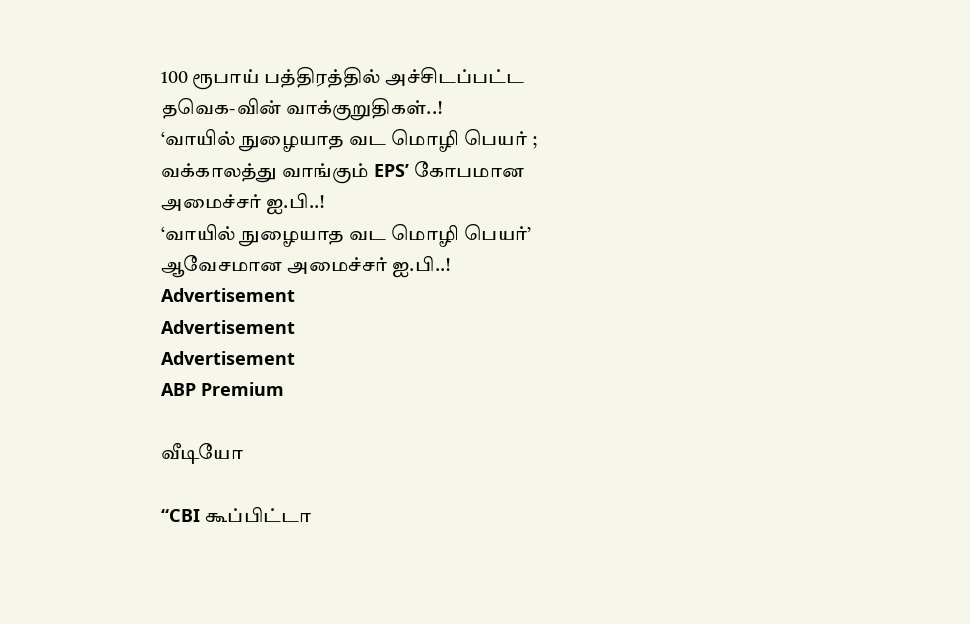100 ரூபாய் பத்திரத்தில் அச்சிடப்பட்ட தவெக-வின் வாக்குறுதிகள்..!
‘வாயில் நுழையாத வட மொழி பெயர் ; வக்காலத்து வாங்கும் EPS’ கோபமான அமைச்சர் ஐ.பி..!
‘வாயில் நுழையாத வட மொழி பெயர்’ ஆவேசமான அமைச்சர் ஐ.பி..!
Advertisement
Advertisement
Advertisement
ABP Premium

வீடியோ

“CBI கூப்பிட்டா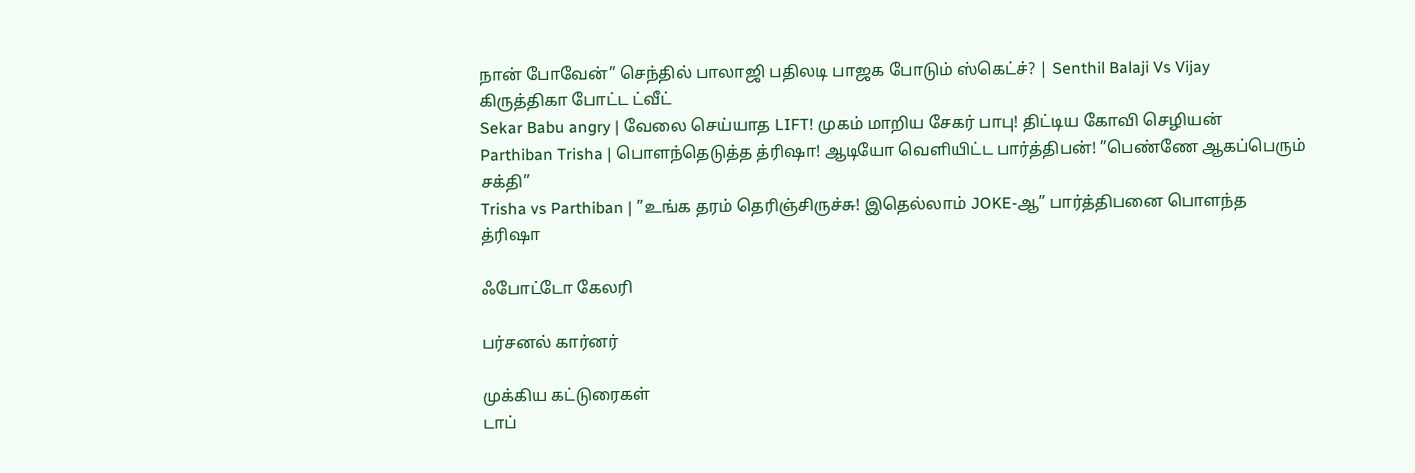நான் போவேன்” செந்தில் பாலாஜி பதிலடி பாஜக போடும் ஸ்கெட்ச்? | Senthil Balaji Vs Vijay
கிருத்திகா போட்ட ட்வீட்
Sekar Babu angry | வேலை செய்யாத LIFT! முகம் மாறிய சேகர் பாபு! திட்டிய கோவி செழியன்
Parthiban Trisha | பொளந்தெடுத்த த்ரிஷா! ஆடியோ வெளியிட்ட பார்த்திபன்! ”பெண்ணே ஆகப்பெரும் சக்தி”
Trisha vs Parthiban | ”உங்க தரம் தெரிஞ்சிருச்சு! இதெல்லாம் JOKE-ஆ” பார்த்திபனை பொளந்த த்ரிஷா

ஃபோட்டோ கேலரி

பர்சனல் கார்னர்

முக்கிய கட்டுரைகள்
டாப்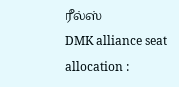ரீல்ஸ்
DMK alliance seat allocation :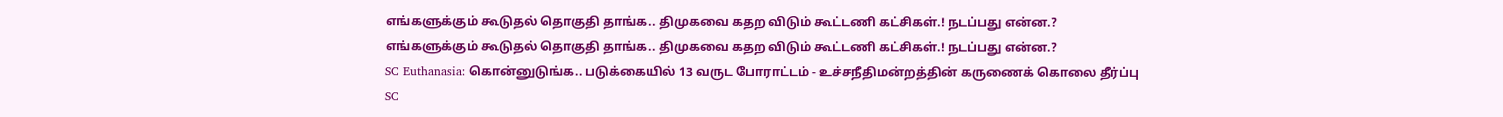எங்களுக்கும் கூடுதல் தொகுதி தாங்க.. திமுகவை கதற விடும் கூட்டணி கட்சிகள்.! நடப்பது என்ன.?
எங்களுக்கும் கூடுதல் தொகுதி தாங்க.. திமுகவை கதற விடும் கூட்டணி கட்சிகள்.! நடப்பது என்ன.?
SC Euthanasia: கொன்னுடுங்க.. படுக்கையில் 13 வருட போராட்டம் - உச்சநீதிமன்றத்தின் கருணைக் கொலை தீர்ப்பு
SC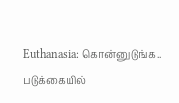Euthanasia: கொன்னுடுங்க.. படுக்கையில்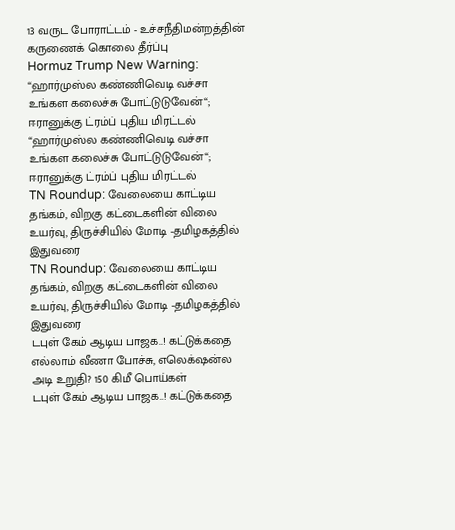13 வருட போராட்டம் - உச்சநீதிமன்றத்தின் கருணைக் கொலை தீர்ப்பு
Hormuz Trump New Warning: “ஹார்முஸ்ல கண்ணிவெடி வச்சா உங்கள கலைச்சு போட்டுடுவேன்“; ஈரானுக்கு ட்ரம்ப் புதிய மிரட்டல்
“ஹார்முஸ்ல கண்ணிவெடி வச்சா உங்கள கலைச்சு போட்டுடுவேன்“; ஈரானுக்கு ட்ரம்ப் புதிய மிரட்டல்
TN Roundup: வேலையை காட்டிய தங்கம், விறகு கட்டைகளின் விலை உயர்வு, திருச்சியில் மோடி -தமிழகத்தில் இதுவரை
TN Roundup: வேலையை காட்டிய தங்கம், விறகு கட்டைகளின் விலை உயர்வு, திருச்சியில் மோடி -தமிழகத்தில் இதுவரை
டபுள் கேம் ஆடிய பாஜக..! கட்டுக்கதை எல்லாம் வீணா போச்சு, எலெக்‌ஷன்ல அடி உறுதி? 150 கிமீ பொய்கள்
டபுள் கேம் ஆடிய பாஜக..! கட்டுக்கதை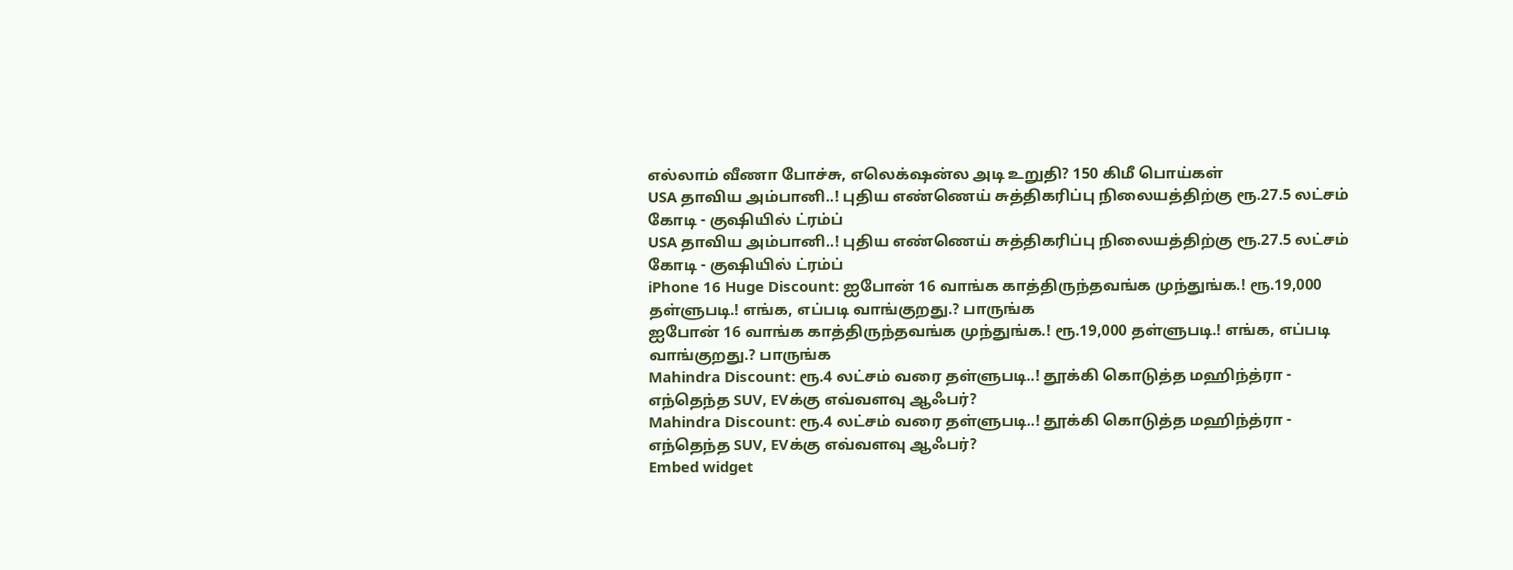எல்லாம் வீணா போச்சு, எலெக்‌ஷன்ல அடி உறுதி? 150 கிமீ பொய்கள்
USA தாவிய அம்பானி..! புதிய எண்ணெய் சுத்திகரிப்பு நிலையத்திற்கு ரூ.27.5 லட்சம் கோடி - குஷியில் ட்ரம்ப்
USA தாவிய அம்பானி..! புதிய எண்ணெய் சுத்திகரிப்பு நிலையத்திற்கு ரூ.27.5 லட்சம் கோடி - குஷியில் ட்ரம்ப்
iPhone 16 Huge Discount: ஐபோன் 16 வாங்க காத்திருந்தவங்க முந்துங்க.! ரூ.19,000 தள்ளுபடி.! எங்க, எப்படி வாங்குறது.? பாருங்க
ஐபோன் 16 வாங்க காத்திருந்தவங்க முந்துங்க.! ரூ.19,000 தள்ளுபடி.! எங்க, எப்படி வாங்குறது.? பாருங்க
Mahindra Discount: ரூ.4 லட்சம் வரை தள்ளுபடி..! தூக்கி கொடுத்த மஹிந்த்ரா - எந்தெந்த SUV, EVக்கு எவ்வளவு ஆஃபர்?
Mahindra Discount: ரூ.4 லட்சம் வரை தள்ளுபடி..! தூக்கி கொடுத்த மஹிந்த்ரா - எந்தெந்த SUV, EVக்கு எவ்வளவு ஆஃபர்?
Embed widget